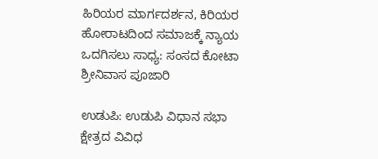ಹಿರಿಯರ ಮಾರ್ಗದರ್ಶನ, ಕಿರಿಯರ ಹೋರಾಟದಿಂದ ಸಮಾಜಕ್ಕೆ ನ್ಯಾಯ ಒದಗಿಸಲು ಸಾಧ್ಯ: ಸಂಸದ ಕೋಟಾ ಶ್ರೀನಿವಾಸ ಪೂಜಾರಿ

ಉಡುಪಿ: ಉಡುಪಿ ವಿಧಾನ ಸಭಾ ಕ್ಷೇತ್ರದ ವಿವಿಧ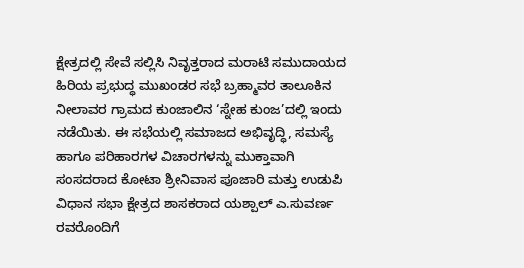ಕ್ಷೇತ್ರದಲ್ಲಿ ಸೇವೆ ಸಲ್ಲಿಸಿ ನಿವೃತ್ತರಾದ ಮರಾಟಿ ಸಮುದಾಯದ ಹಿರಿಯ ಪ್ರಭುದ್ಧ ಮುಖಂಡರ ಸಭೆ ಬ್ರಹ್ಮಾವರ ತಾಲೂಕಿನ ನೀಲಾವರ ಗ್ರಾಮದ ಕುಂಜಾಲಿನ ‘ಸ್ನೇಹ ಕುಂಜ’ದಲ್ಲಿ ಇಂದು ನಡೆಯಿತು. ಈ ಸಭೆಯಲ್ಲಿ ಸಮಾಜದ ಅಭಿವೃದ್ಧಿ, ಸಮಸ್ಯೆ ಹಾಗೂ ಪರಿಹಾರಗಳ ವಿಚಾರಗಳನ್ನು ಮುಕ್ತಾವಾಗಿ ಸಂಸದರಾದ ಕೋಟಾ ಶ್ರೀನಿವಾಸ ಪೂಜಾರಿ ಮತ್ತು ಉಡುಪಿ ವಿಧಾನ ಸಭಾ ಕ್ಷೇತ್ರದ ಶಾಸಕರಾದ ಯಶ್ಪಾಲ್ ಎ.ಸುವರ್ಣ ರವರೊಂದಿಗೆ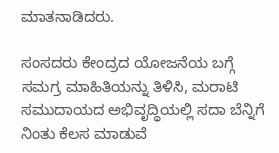ಮಾತನಾಡಿದರು.

ಸಂಸದರು ಕೇಂದ್ರದ ಯೋಜನೆಯ ಬಗ್ಗೆ ಸಮಗ್ರ ಮಾಹಿತಿಯನ್ನು ತಿಳಿಸಿ, ಮರಾಟಿ ಸಮುದಾಯದ ಅಭಿವೃದ್ಧಿಯಲ್ಲಿ ಸದಾ ಬೆನ್ನಿಗೆ ನಿಂತು ಕೆಲಸ ಮಾಡುವೆ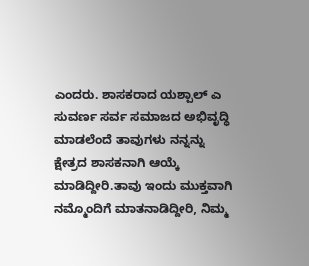ಎಂದರು. ಶಾಸಕರಾದ ಯಶ್ಪಾಲ್ ಎ ಸುವರ್ಣ ಸರ್ವ ಸಮಾಜದ ಅಭಿವೃದ್ಧಿ ಮಾಡಲೆಂದೆ ತಾವುಗಳು ನನ್ನನ್ನು ಕ್ಷೇತ್ರದ ಶಾಸಕನಾಗಿ ಆಯ್ಕೆ ಮಾಡಿದ್ದೀರಿ.ತಾವು ಇಂದು ಮುಕ್ತವಾಗಿ ನಮ್ಮೊಂದಿಗೆ ಮಾತನಾಡಿದ್ದೀರಿ, ನಿಮ್ಮ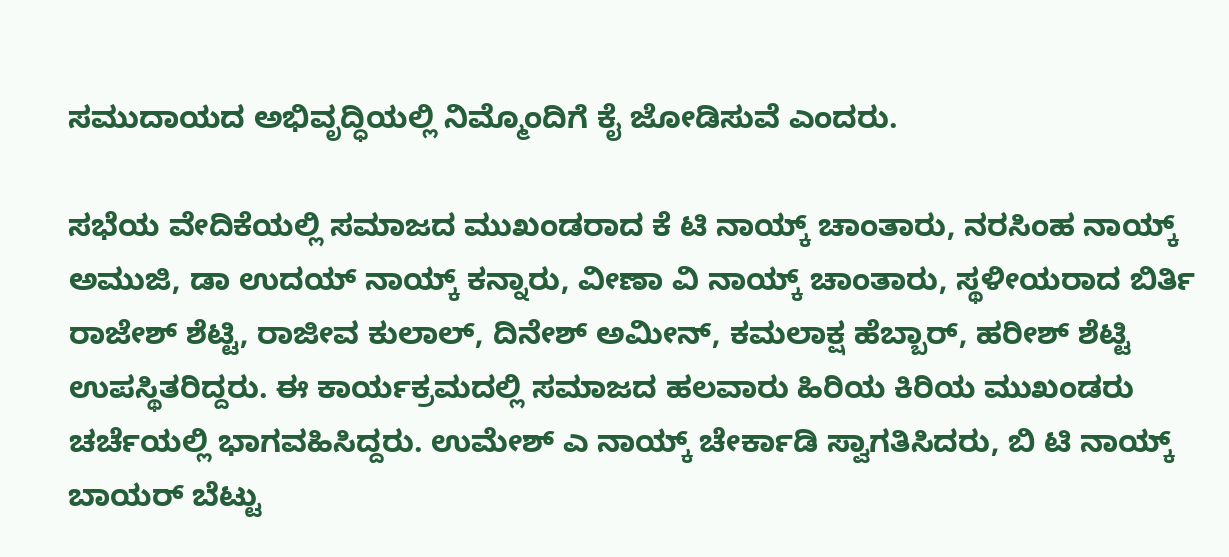ಸಮುದಾಯದ ಅಭಿವೃದ್ಧಿಯಲ್ಲಿ ನಿಮ್ಮೊಂದಿಗೆ ಕೈ ಜೋಡಿಸುವೆ ಎಂದರು.

ಸಭೆಯ ವೇದಿಕೆಯಲ್ಲಿ ಸಮಾಜದ ಮುಖಂಡರಾದ ಕೆ ಟಿ ನಾಯ್ಕ್ ಚಾಂತಾರು, ನರಸಿಂಹ ನಾಯ್ಕ್ ಅಮುಜಿ, ಡಾ ಉದಯ್ ನಾಯ್ಕ್ ಕನ್ನಾರು, ವೀಣಾ ವಿ ನಾಯ್ಕ್ ಚಾಂತಾರು, ಸ್ಥಳೀಯರಾದ ಬಿರ್ತಿ ರಾಜೇಶ್ ಶೆಟ್ಟಿ, ರಾಜೀವ ಕುಲಾಲ್, ದಿನೇಶ್ ಅಮೀನ್, ಕಮಲಾಕ್ಷ ಹೆಬ್ಬಾರ್, ಹರೀಶ್ ಶೆಟ್ಟಿ ಉಪಸ್ಥಿತರಿದ್ದರು. ಈ ಕಾರ್ಯಕ್ರಮದಲ್ಲಿ ಸಮಾಜದ ಹಲವಾರು ಹಿರಿಯ ಕಿರಿಯ ಮುಖಂಡರು ಚರ್ಚೆಯಲ್ಲಿ ಭಾಗವಹಿಸಿದ್ದರು. ಉಮೇಶ್ ಎ ನಾಯ್ಕ್ ಚೇರ್ಕಾಡಿ ಸ್ವಾಗತಿಸಿದರು, ಬಿ ಟಿ ನಾಯ್ಕ್ ಬಾಯರ್ ಬೆಟ್ಟು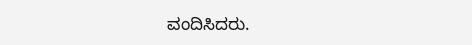ವಂದಿಸಿದರು.